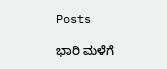Posts

ಭಾರಿ ಮಳೆಗೆ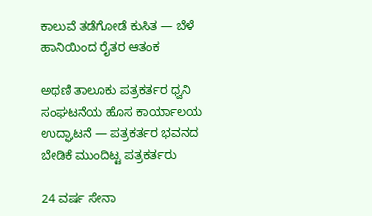ಕಾಲುವೆ ತಡೆಗೋಡೆ ಕುಸಿತ — ಬೆಳೆ ಹಾನಿಯಿಂದ ರೈತರ ಆತಂಕ

ಅಥಣಿ ತಾಲೂಕು ಪತ್ರಕರ್ತರ ಧ್ವನಿ ಸಂಘಟನೆಯ ಹೊಸ ಕಾರ್ಯಾಲಯ ಉದ್ಘಾಟನೆ — ಪತ್ರಕರ್ತರ ಭವನದ ಬೇಡಿಕೆ ಮುಂದಿಟ್ಟ ಪತ್ರಕರ್ತರು

24 ವರ್ಷ ಸೇನಾ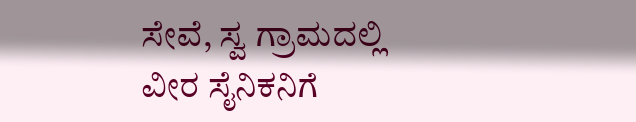ಸೇವೆ, ಸ್ವ ಗ್ರಾಮದಲ್ಲಿ ವೀರ ಸೈನಿಕನಿಗೆ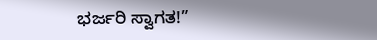ಭರ್ಜರಿ ಸ್ವಾಗತ!”